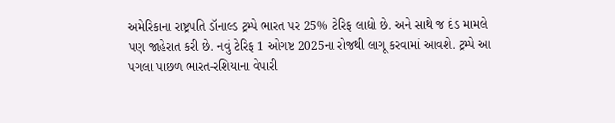અમેરિકાના રાષ્ટ્રપતિ ડૉનાલ્ડ ટ્રમ્પે ભારત પર 25% ટેરિફ લાદ્યો છે. અને સાથે જ દંડ મામલે પણ જાહેરાત કરી છે. નવું ટેરિફ 1 ઓગષ્ટ 2025ના રોજથી લાગૂ કરવામાં આવશે. ટ્રમ્પે આ પગલા પાછળ ભારત-રશિયાના વેપારી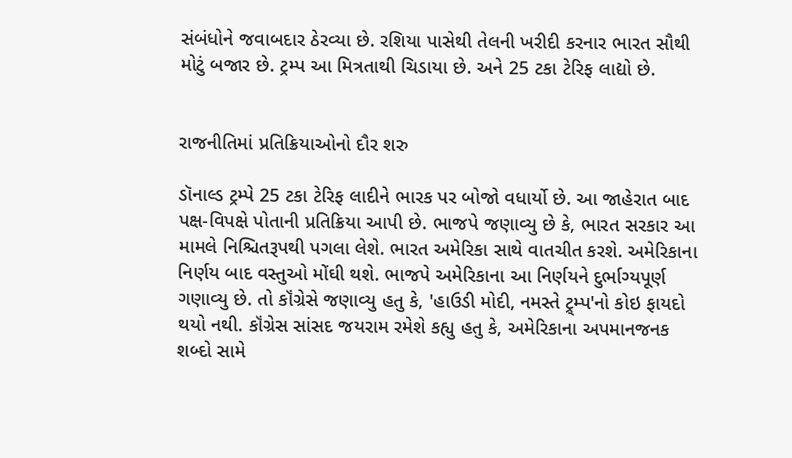સંબંધોને જવાબદાર ઠેરવ્યા છે. રશિયા પાસેથી તેલની ખરીદી કરનાર ભારત સૌથી મોટું બજાર છે. ટ્રમ્પ આ મિત્રતાથી ચિડાયા છે. અને 25 ટકા ટેરિફ લાદ્યો છે.


રાજનીતિમાં પ્રતિક્રિયાઓનો દૌર શરુ

ડૉનાલ્ડ ટ્રમ્પે 25 ટકા ટેરિફ લાદીને ભારક પર બોજો વધાર્યો છે. આ જાહેરાત બાદ પક્ષ-વિપક્ષે પોતાની પ્રતિક્રિયા આપી છે. ભાજપે જણાવ્યુ છે કે, ભારત સરકાર આ મામલે નિશ્ચિતરૂપથી પગલા લેશે. ભારત અમેરિકા સાથે વાતચીત કરશે. અમેરિકાના નિર્ણય બાદ વસ્તુઓ મોંઘી થશે. ભાજપે અમેરિકાના આ નિર્ણયને દુર્ભાગ્યપૂર્ણ ગણાવ્યુ છે. તો કૉંગ્રેસે જણાવ્યુ હતુ કે, 'હાઉડી મોદી, નમસ્તે ટ્ર્મ્પ'નો કોઇ ફાયદો થયો નથી. કૉંગ્રેસ સાંસદ જયરામ રમેશે કહ્યુ હતુ કે, અમેરિકાના અપમાનજનક શબ્દો સામે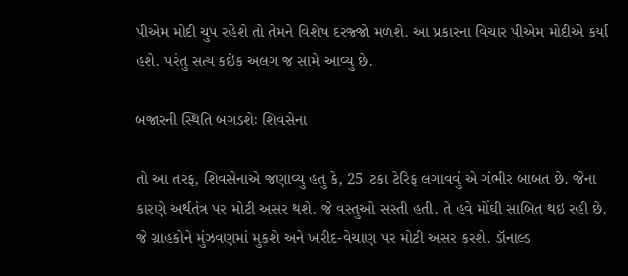પીએમ મોદી ચુપ રહેશે તો તેમને વિશેષ દરજ્જો મળશે. આ પ્રકારના વિચાર પીએમ મોદીએ કર્યા હશે. પરંતુ સત્ય કઇંક અલગ જ સામે આવ્યુ છે.

બજારની સ્થિતિ બગડશેઃ શિવસેના

તો આ તરફ, શિવસેનાએ જણાવ્યુ હતુ કે, 25 ટકા ટેરિફ લગાવવું એ ગંભીર બાબત છે. જેના કારણે અર્થતંત્ર પર મોટી અસર થશે. જે વસ્તુઓ સસ્તી હતી. તે હવે મોંઘી સાબિત થઇ રહી છે. જે ગ્રાહકોને મુંઝવણમાં મુકશે અને ખરીદ-વેચાણ પર મોટી અસર કરશે. ડૉનાલ્ડ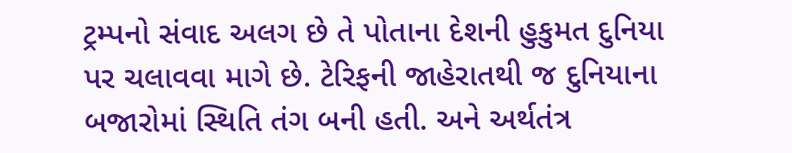ટ્રમ્પનો સંવાદ અલગ છે તે પોતાના દેશની હુકુમત દુનિયા પર ચલાવવા માગે છે. ટેરિફની જાહેરાતથી જ દુનિયાના બજારોમાં સ્થિતિ તંગ બની હતી. અને અર્થતંત્ર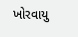ખોરવાયુ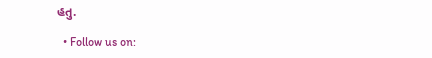હતુ.

  • Follow us on: